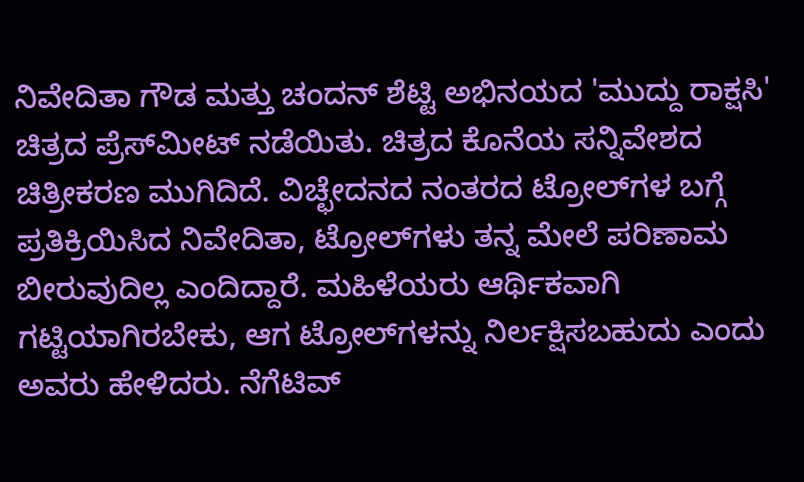ನಿವೇದಿತಾ ಗೌಡ ಮತ್ತು ಚಂದನ್ ಶೆಟ್ಟಿ ಅಭಿನಯದ 'ಮುದ್ದು ರಾಕ್ಷಸಿ' ಚಿತ್ರದ ಪ್ರೆಸ್‌ಮೀಟ್ ನಡೆಯಿತು. ಚಿತ್ರದ ಕೊನೆಯ ಸನ್ನಿವೇಶದ ಚಿತ್ರೀಕರಣ ಮುಗಿದಿದೆ. ವಿಚ್ಛೇದನದ ನಂತರದ ಟ್ರೋಲ್‌ಗಳ ಬಗ್ಗೆ ಪ್ರತಿಕ್ರಿಯಿಸಿದ ನಿವೇದಿತಾ, ಟ್ರೋಲ್‌ಗಳು ತನ್ನ ಮೇಲೆ ಪರಿಣಾಮ ಬೀರುವುದಿಲ್ಲ ಎಂದಿದ್ದಾರೆ. ಮಹಿಳೆಯರು ಆರ್ಥಿಕವಾಗಿ ಗಟ್ಟಿಯಾಗಿರಬೇಕು, ಆಗ ಟ್ರೋಲ್‌ಗಳನ್ನು ನಿರ್ಲಕ್ಷಿಸಬಹುದು ಎಂದು ಅವರು ಹೇಳಿದರು. ನೆಗೆಟಿವ್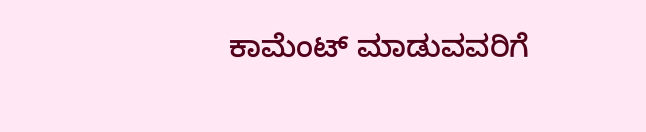ಕಾಮೆಂಟ್ ಮಾಡುವವರಿಗೆ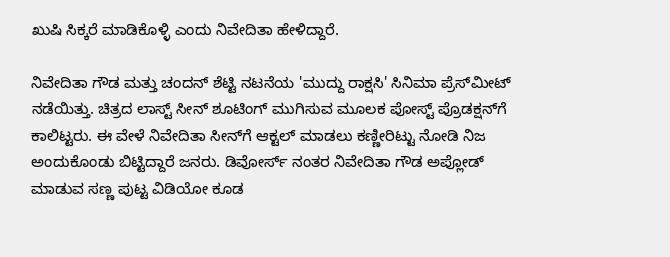ಖುಷಿ ಸಿಕ್ಕರೆ ಮಾಡಿಕೊಳ್ಳಿ ಎಂದು ನಿವೇದಿತಾ ಹೇಳಿದ್ದಾರೆ.

ನಿವೇದಿತಾ ಗೌಡ ಮತ್ತು ಚಂದನ್ ಶೆಟ್ಟಿ ನಟನೆಯ 'ಮುದ್ದು ರಾಕ್ಷಸಿ' ಸಿನಿಮಾ ಪ್ರೆಸ್‌ಮೀಟ್ ನಡೆಯಿತ್ತು. ಚಿತ್ರದ ಲಾಸ್ಟ್‌ ಸೀನ್ ಶೂಟಿಂಗ್ ಮುಗಿಸುವ ಮೂಲಕ ಪೋಸ್ಟ್‌ ಪ್ರೊಡಕ್ಷನ್‌ಗೆ ಕಾಲಿಟ್ಟರು. ಈ ವೇಳೆ ನಿವೇದಿತಾ ಸೀನ್‌ಗೆ ಆಕ್ಟಲ್‌ ಮಾಡಲು ಕಣ್ಣೀರಿಟ್ಟು ನೋಡಿ ನಿಜ ಅಂದುಕೊಂಡು ಬಿಟ್ಟಿದ್ದಾರೆ ಜನರು. ಡಿವೋರ್ಸ್ ನಂತರ ನಿವೇದಿತಾ ಗೌಡ ಅಪ್ಲೋಡ್ ಮಾಡುವ ಸಣ್ಣ ಪುಟ್ಟ ವಿಡಿಯೋ ಕೂಡ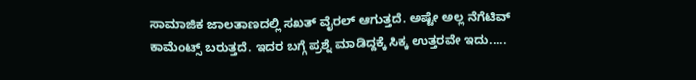ಸಾಮಾಜಿಕ ಜಾಲತಾಣದಲ್ಲಿ ಸಖತ್ ವೈರಲ್ ಆಗುತ್ತದೆ. ಅಷ್ಟೇ ಅಲ್ಲ ನೆಗೆಟಿವ್ ಕಾಮೆಂಟ್ಸ್‌ ಬರುತ್ತದೆ. ಇದರ ಬಗ್ಗೆ ಪ್ರಶ್ನೆ ಮಾಡಿದ್ದಕ್ಕೆ ಸಿಕ್ಕ ಉತ್ತರವೇ ಇದು.....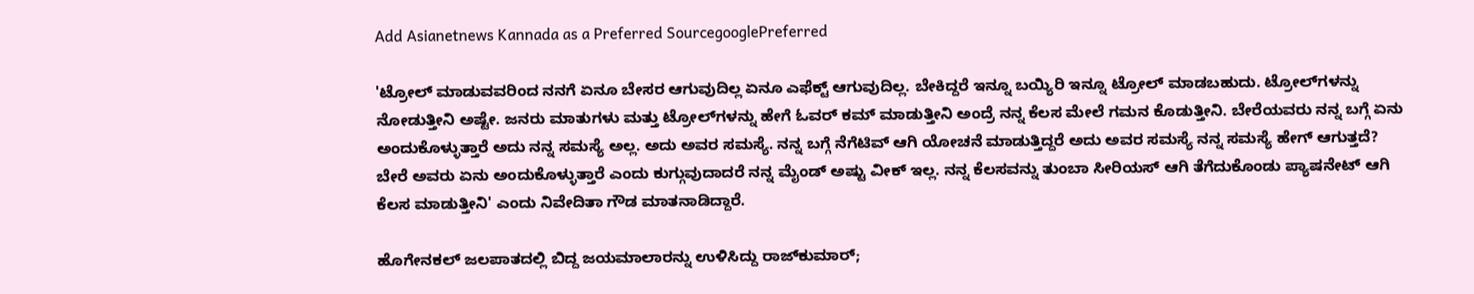Add Asianetnews Kannada as a Preferred SourcegooglePreferred

'ಟ್ರೋಲ್ ಮಾಡುವವರಿಂದ ನನಗೆ ಏನೂ ಬೇಸರ ಆಗುವುದಿಲ್ಲ ಏನೂ ಎಫೆಕ್ಟ್ ಆಗುವುದಿಲ್ಲ. ಬೇಕಿದ್ದರೆ ಇನ್ನೂ ಬಯ್ಯಿರಿ ಇನ್ನೂ ಟ್ರೋಲ್ ಮಾಡಬಹುದು. ಟ್ರೋಲ್‌ಗಳನ್ನು ನೋಡುತ್ತೀನಿ ಅಷ್ಟೇ. ಜನರು ಮಾತುಗಳು ಮತ್ತು ಟ್ರೋಲ್‌ಗಳನ್ನು ಹೇಗೆ ಓವರ್‌ ಕಮ್ ಮಾಡುತ್ತೀನಿ ಅಂದ್ರೆ ನನ್ನ ಕೆಲಸ ಮೇಲೆ ಗಮನ ಕೊಡುತ್ತೀನಿ. ಬೇರೆಯವರು ನನ್ನ ಬಗ್ಗೆ ಏನು ಅಂದುಕೊಳ್ಳುತ್ತಾರೆ ಅದು ನನ್ನ ಸಮಸ್ಯೆ ಅಲ್ಲ. ಅದು ಅವರ ಸಮಸ್ಯೆ. ನನ್ನ ಬಗ್ಗೆ ನೆಗೆಟಿವ್ ಆಗಿ ಯೋಚನೆ ಮಾಡುತ್ತಿದ್ದರೆ ಅದು ಅವರ ಸಮಸ್ಯೆ ನನ್ನ ಸಮಸ್ಯೆ ಹೇಗ್ ಆಗುತ್ತದೆ? ಬೇರೆ ಅವರು ಏನು ಅಂದುಕೊಳ್ಳುತ್ತಾರೆ ಎಂದು ಕುಗ್ಗುವುದಾದರೆ ನನ್ನ ಮೈಂಡ್ ಅಷ್ಟು ವೀಕ್ ಇಲ್ಲ. ನನ್ನ ಕೆಲಸವನ್ನು ತುಂಬಾ ಸೀರಿಯಸ್‌ ಆಗಿ ತೆಗೆದುಕೊಂಡು ಪ್ಯಾಷನೇಟ್ ಆಗಿ ಕೆಲಸ ಮಾಡುತ್ತೀನಿ' ಎಂದು ನಿವೇದಿತಾ ಗೌಡ ಮಾತನಾಡಿದ್ದಾರೆ.

ಹೊಗೇನಕಲ್ ಜಲಪಾತದಲ್ಲಿ ಬಿದ್ದ ಜಯಮಾಲಾರನ್ನು ಉಳಿಸಿದ್ದು ರಾಜ್‌ಕುಮಾರ್;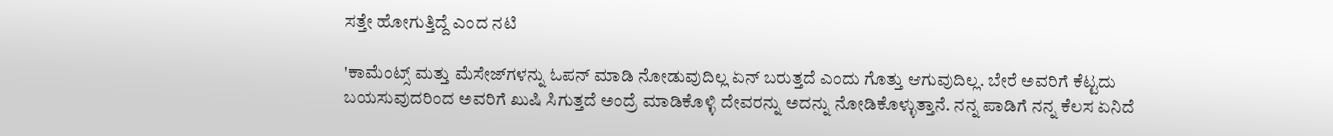ಸತ್ತೇ ಹೋಗುತ್ತಿದ್ದೆ ಎಂದ ನಟಿ

'ಕಾಮೆಂಟ್ಸ್‌ ಮತ್ತು ಮೆಸೇಜ್‌ಗಳನ್ನು ಓಪನ್ ಮಾಡಿ ನೋಡುವುದಿಲ್ಲ ಏನ್ ಬರುತ್ತದೆ ಎಂದು ಗೊತ್ತು ಆಗುವುದಿಲ್ಲ. ಬೇರೆ ಅವರಿಗೆ ಕೆಟ್ಟದು ಬಯಸುವುದರಿಂದ ಅವರಿಗೆ ಖುಷಿ ಸಿಗುತ್ತದೆ ಅಂದ್ರೆ ಮಾಡಿಕೊಳ್ಳಿ ದೇವರನ್ನು ಅದನ್ನು ನೋಡಿಕೊಳ್ಳುತ್ತಾನೆ. ನನ್ನ ಪಾಡಿಗೆ ನನ್ನ ಕೆಲಸ ಏನಿದೆ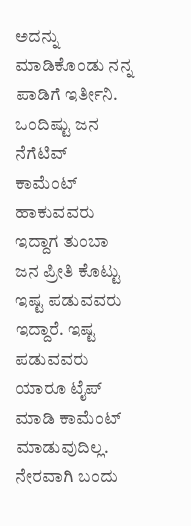ಅದನ್ನು ಮಾಡಿಕೊಂಡು ನನ್ನ ಪಾಡಿಗೆ ಇರ್ತೀನಿ. ಒಂದಿಷ್ಟು ಜನ ನೆಗೆಟಿವ್ ಕಾಮೆಂಟ್ ಹಾಕುವವರು ಇದ್ದಾಗ ತುಂಬಾ ಜನ ಪ್ರೀತಿ ಕೊಟ್ಟು ಇಷ್ಟ ಪಡುವವರು ಇದ್ದಾರೆ. ಇಷ್ಟ ಪಡುವವರು ಯಾರೂ ಟೈಪ್ ಮಾಡಿ ಕಾಮೆಂಟ್ ಮಾಡುವುದಿಲ್ಲ. ನೇರವಾಗಿ ಬಂದು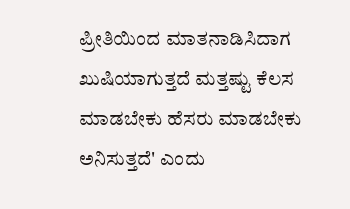ಪ್ರೀತಿಯಿಂದ ಮಾತನಾಡಿಸಿದಾಗ ಖುಷಿಯಾಗುತ್ತದೆ ಮತ್ತಷ್ಟು ಕೆಲಸ ಮಾಡಬೇಕು ಹೆಸರು ಮಾಡಬೇಕು ಅನಿಸುತ್ತದೆ' ಎಂದು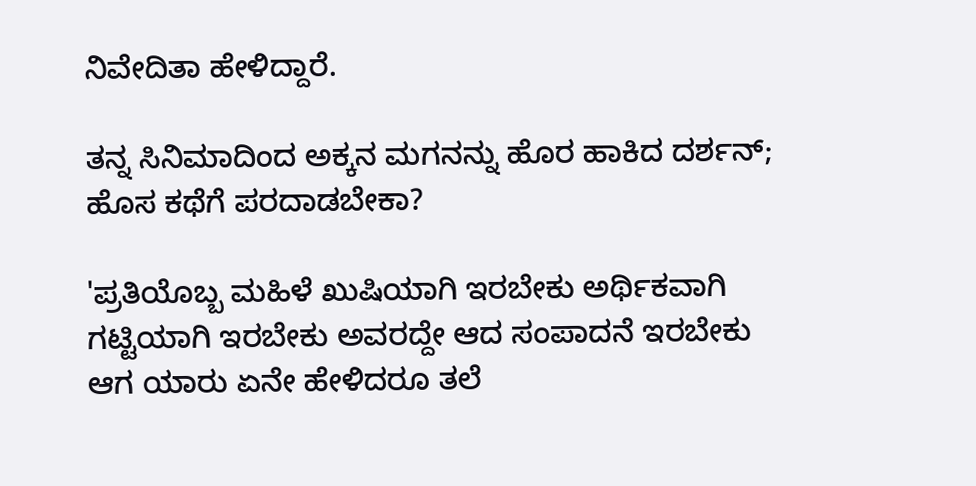ನಿವೇದಿತಾ ಹೇಳಿದ್ದಾರೆ.

ತನ್ನ ಸಿನಿಮಾದಿಂದ ಅಕ್ಕನ ಮಗನನ್ನು ಹೊರ ಹಾಕಿದ ದರ್ಶನ್; ಹೊಸ ಕಥೆಗೆ ಪರದಾಡಬೇಕಾ?

'ಪ್ರತಿಯೊಬ್ಬ ಮಹಿಳೆ ಖುಷಿಯಾಗಿ ಇರಬೇಕು ಅರ್ಥಿಕವಾಗಿ ಗಟ್ಟಿಯಾಗಿ ಇರಬೇಕು ಅವರದ್ದೇ ಆದ ಸಂಪಾದನೆ ಇರಬೇಕು ಆಗ ಯಾರು ಏನೇ ಹೇಳಿದರೂ ತಲೆ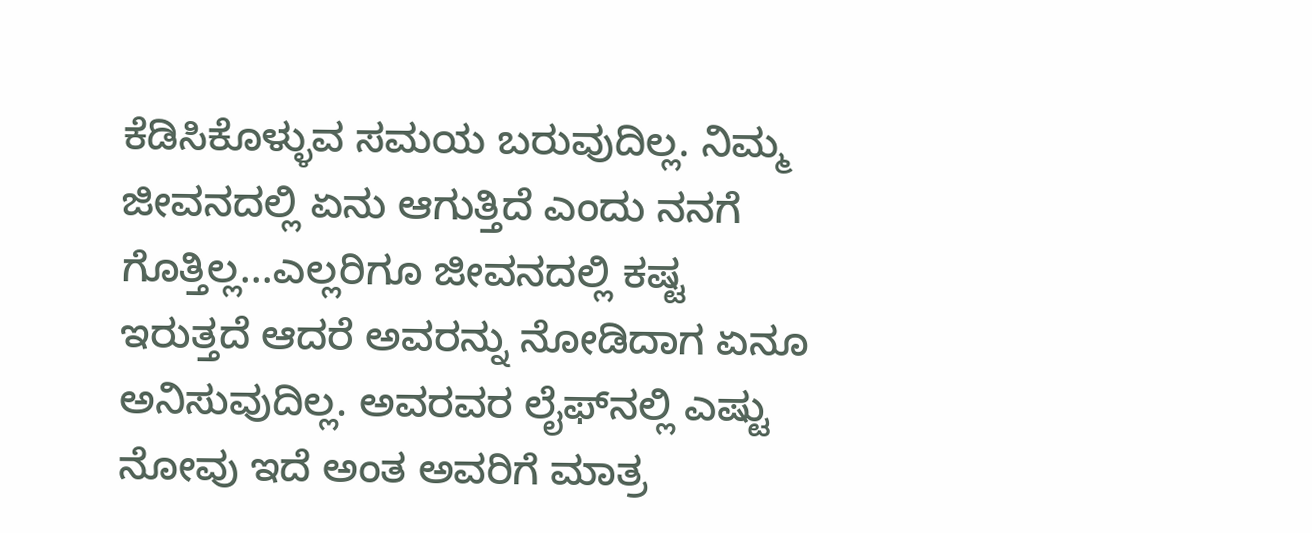ಕೆಡಿಸಿಕೊಳ್ಳುವ ಸಮಯ ಬರುವುದಿಲ್ಲ. ನಿಮ್ಮ ಜೀವನದಲ್ಲಿ ಏನು ಆಗುತ್ತಿದೆ ಎಂದು ನನಗೆ ಗೊತ್ತಿಲ್ಲ...ಎಲ್ಲರಿಗೂ ಜೀವನದಲ್ಲಿ ಕಷ್ಟ ಇರುತ್ತದೆ ಆದರೆ ಅವರನ್ನು ನೋಡಿದಾಗ ಏನೂ ಅನಿಸುವುದಿಲ್ಲ. ಅವರವರ ಲೈಫ್‌ನಲ್ಲಿ ಎಷ್ಟು ನೋವು ಇದೆ ಅಂತ ಅವರಿಗೆ ಮಾತ್ರ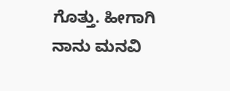ಗೊತ್ತು. ಹೀಗಾಗಿ ನಾನು ಮನವಿ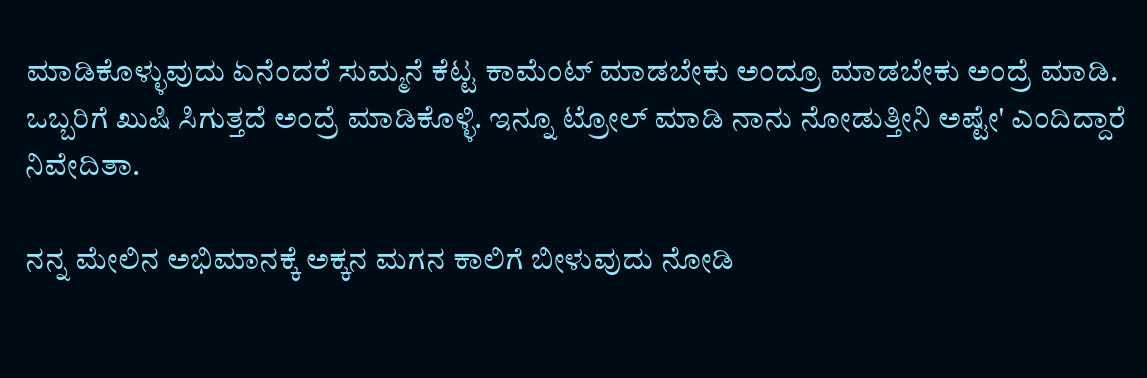ಮಾಡಿಕೊಳ್ಳುವುದು ಏನೆಂದರೆ ಸುಮ್ಮನೆ ಕೆಟ್ಟ ಕಾಮೆಂಟ್ ಮಾಡಬೇಕು ಅಂದ್ರೂ ಮಾಡಬೇಕು ಅಂದ್ರೆ ಮಾಡಿ. ಒಬ್ಬರಿಗೆ ಖುಷಿ ಸಿಗುತ್ತದೆ ಅಂದ್ರೆ ಮಾಡಿಕೊಳ್ಳಿ. ಇನ್ನೂ ಟ್ರೋಲ್ ಮಾಡಿ ನಾನು ನೋಡುತ್ತೀನಿ ಅಷ್ಟೇ' ಎಂದಿದ್ದಾರೆ ನಿವೇದಿತಾ.

ನನ್ನ ಮೇಲಿನ ಅಭಿಮಾನಕ್ಕೆ ಅಕ್ಕನ ಮಗನ ಕಾಲಿಗೆ ಬೀಳುವುದು ನೋಡಿ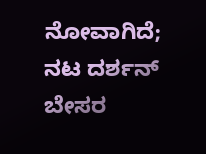ನೋವಾಗಿದೆ; ನಟ ದರ್ಶನ್ ಬೇಸರ